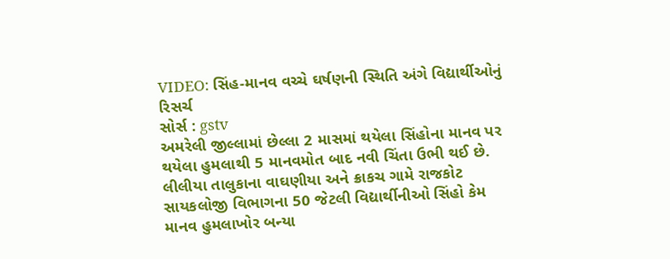VIDEO: સિંહ-માનવ વચ્ચે ઘર્ષણની સ્થિતિ અંગે વિદ્યાર્થીઓનું રિસર્ચ
સોર્સ : gstv
અમરેલી જીલ્લામાં છેલ્લા 2 માસમાં થયેલા સિંહોના માનવ પર થયેલા હુમલાથી 5 માનવમોત બાદ નવી ચિંતા ઉભી થઈ છે. લીલીયા તાલુકાના વાઘણીયા અને ક્રાકચ ગામે રાજકોટ સાયકલોજી વિભાગના 50 જેટલી વિદ્યાર્થીનીઓ સિંહો કેમ માનવ હુમલાખોર બન્યા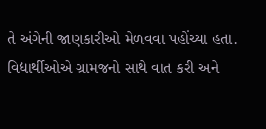તે અંગેની જાણકારીઓ મેળવવા પહોંચ્યા હતા. વિદ્યાર્થીઓએ ગ્રામજનો સાથે વાત કરી અને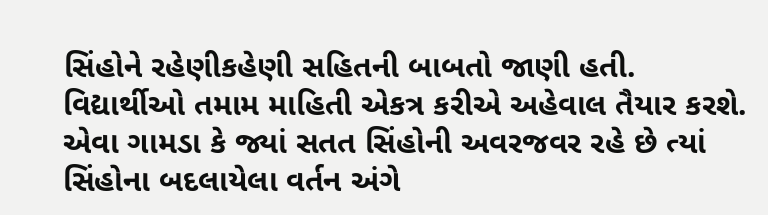સિંહોને રહેણીકહેણી સહિતની બાબતો જાણી હતી. વિદ્યાર્થીઓ તમામ માહિતી એકત્ર કરીએ અહેવાલ તૈયાર કરશે. એવા ગામડા કે જ્યાં સતત સિંહોની અવરજવર રહે છે ત્યાં સિંહોના બદલાયેલા વર્તન અંગે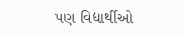પણ વિદ્યાર્થીઓ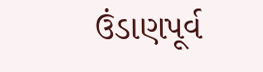ઉંડાણપૂર્વ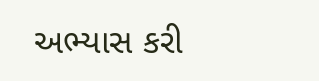અભ્યાસ કરી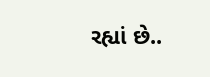રહ્યાં છે..